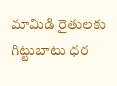మామిడి రైతులకు గిట్టుబాటు ధర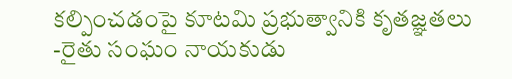కల్పించడంపై కూటమి ప్రభుత్వానికి కృతజ్ఞతలు -రైతు సంఘం నాయకుడు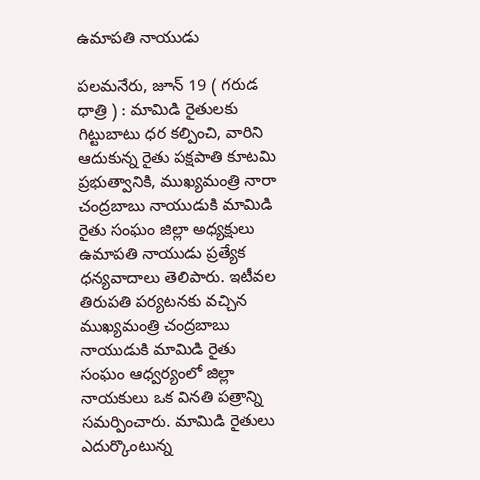ఉమాపతి నాయుడు

పలమనేరు, జూన్ 19 ( గరుడ ధాత్రి ) : మామిడి రైతులకు గిట్టుబాటు ధర కల్పించి, వారిని ఆదుకున్న రైతు పక్షపాతి కూటమి ప్రభుత్వానికి, ముఖ్యమంత్రి నారా చంద్రబాబు నాయుడుకి మామిడి రైతు సంఘం జిల్లా అధ్యక్షులు ఉమాపతి నాయుడు ప్రత్యేక ధన్యవాదాలు తెలిపారు. ఇటీవల తిరుపతి పర్యటనకు వచ్చిన ముఖ్యమంత్రి చంద్రబాబు నాయుడుకి మామిడి రైతు సంఘం ఆధ్వర్యంలో జిల్లా నాయకులు ఒక వినతి పత్రాన్ని సమర్పించారు. మామిడి రైతులు ఎదుర్కొంటున్న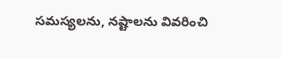సమస్యలను, నష్టాలను వివరించి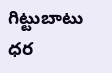గిట్టుబాటు ధర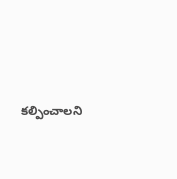కల్పించాలని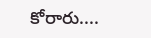కోరారు....